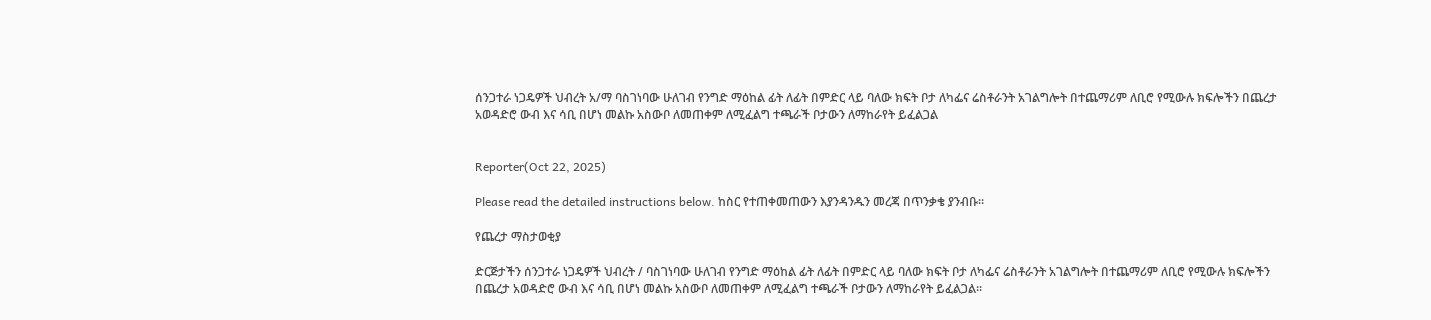ሰንጋተራ ነጋዴዎች ህብረት አ/ማ ባስገነባው ሁለገብ የንግድ ማዕከል ፊት ለፊት በምድር ላይ ባለው ክፍት ቦታ ለካፌና ሬስቶራንት አገልግሎት በተጨማሪም ለቢሮ የሚውሉ ክፍሎችን በጨረታ አወዳድሮ ውብ እና ሳቢ በሆነ መልኩ አስውቦ ለመጠቀም ለሚፈልግ ተጫራች ቦታውን ለማከራየት ይፈልጋል


Reporter(Oct 22, 2025)

Please read the detailed instructions below. ከስር የተጠቀመጠውን እያንዳንዱን መረጃ በጥንቃቄ ያንብቡ።

የጨረታ ማስታወቂያ

ድርጅታችን ሰንጋተራ ነጋዴዎች ህብረት / ባስገነባው ሁለገብ የንግድ ማዕከል ፊት ለፊት በምድር ላይ ባለው ክፍት ቦታ ለካፌና ሬስቶራንት አገልግሎት በተጨማሪም ለቢሮ የሚውሉ ክፍሎችን በጨረታ አወዳድሮ ውብ እና ሳቢ በሆነ መልኩ አስውቦ ለመጠቀም ለሚፈልግ ተጫራች ቦታውን ለማከራየት ይፈልጋል።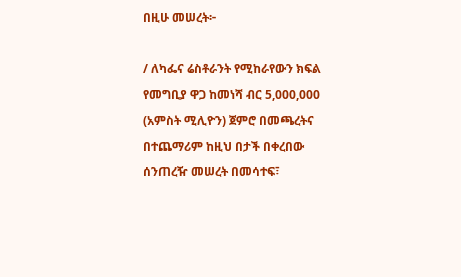በዚሁ መሠረት፦

/ ለካፌና ሬስቶራንት የሚከራየውን ክፍል የመግቢያ ዋጋ ከመነሻ ብር 5,000,000 (አምስት ሚሊዮን) ጀምሮ በመጫረትና በተጨማሪም ከዚህ በታች በቀረበው ሰንጠረዥ መሠረት በመሳተፍ፣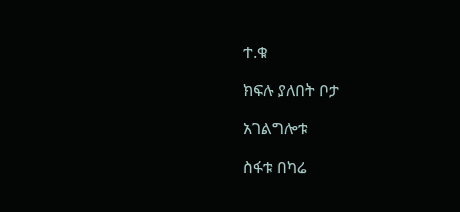ተ.ቁ

ክፍሉ ያለበት ቦታ

አገልግሎቱ

ስፋቱ በካሬ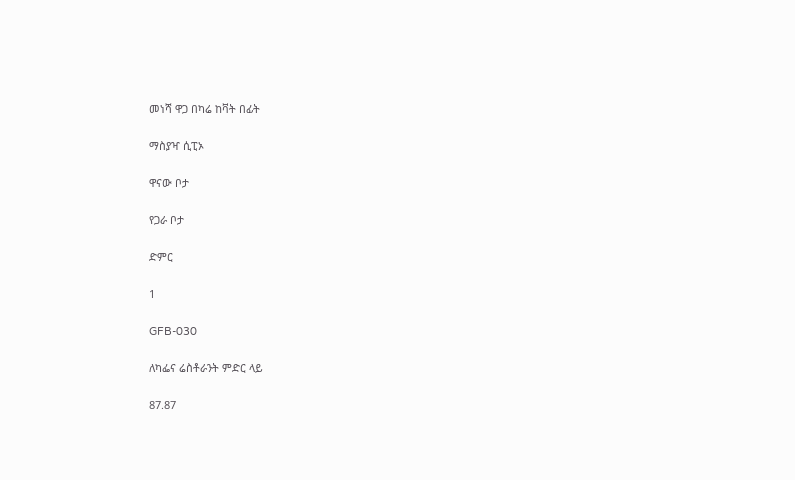መነሻ ዋጋ በካሬ ከቫት በፊት

ማስያዣ ሲፒኦ

ዋናው ቦታ

የጋራ ቦታ

ድምር

1

GFB-030

ለካፌና ሬስቶራንት ምድር ላይ

87.87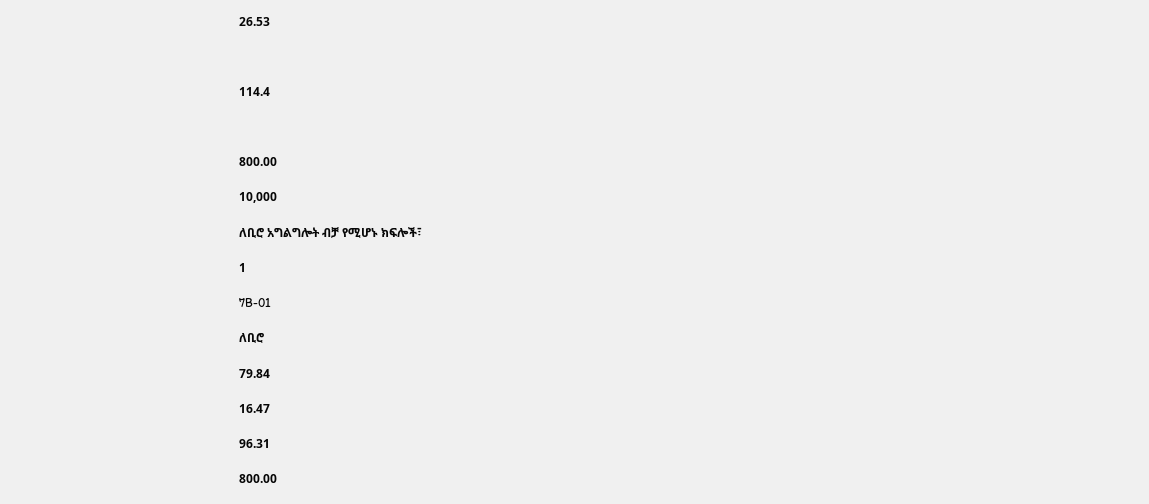26.53



114.4



800.00

10,000

ለቢሮ አግልግሎት ብቻ የሚሆኑ ክፍሎች፣

1

7B-01

ለቢሮ

79.84

16.47

96.31

800.00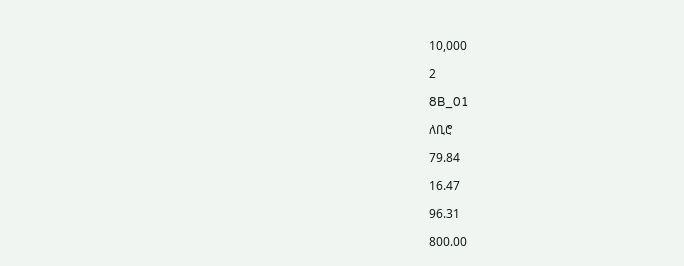10,000

2

8B_01

ለቢሮ

79.84

16.47

96.31

800.00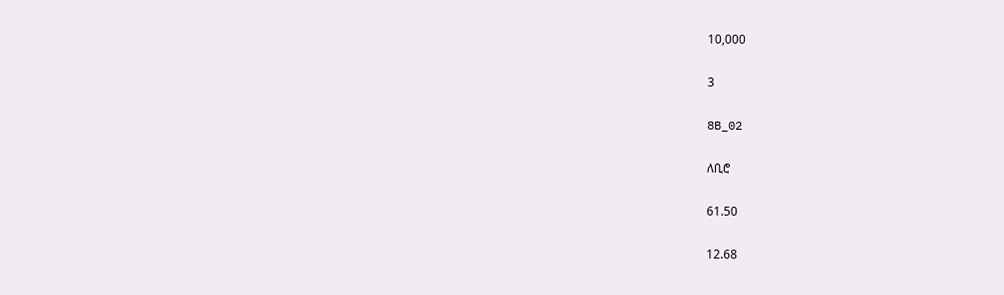10,000

3

8B_02

ለቢሮ

61.50

12.68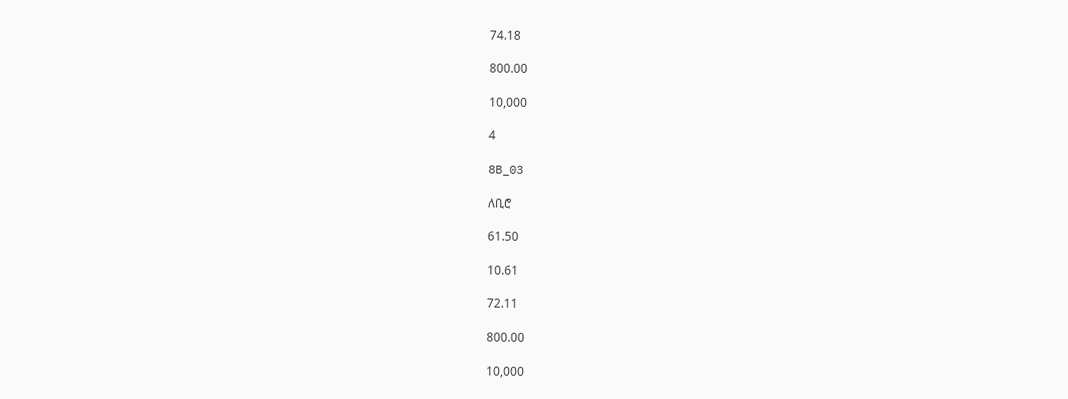74.18

800.00

10,000

4

8B_03

ለቢሮ

61.50

10.61

72.11

800.00

10,000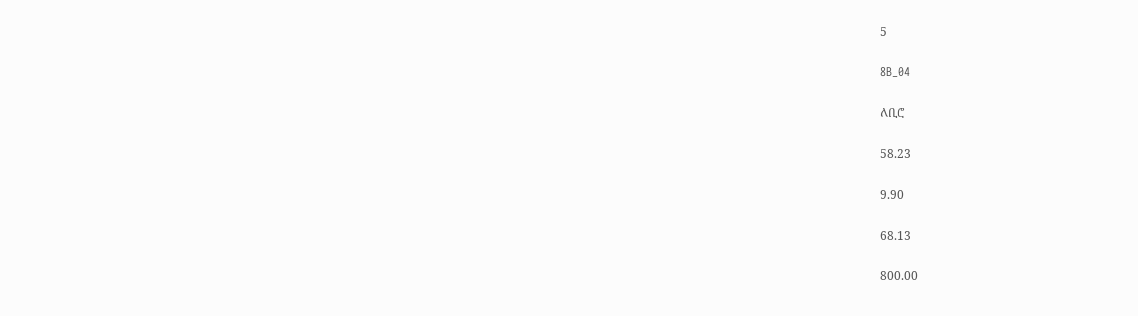5

8B_04

ለቢሮ

58.23

9.90

68.13

800.00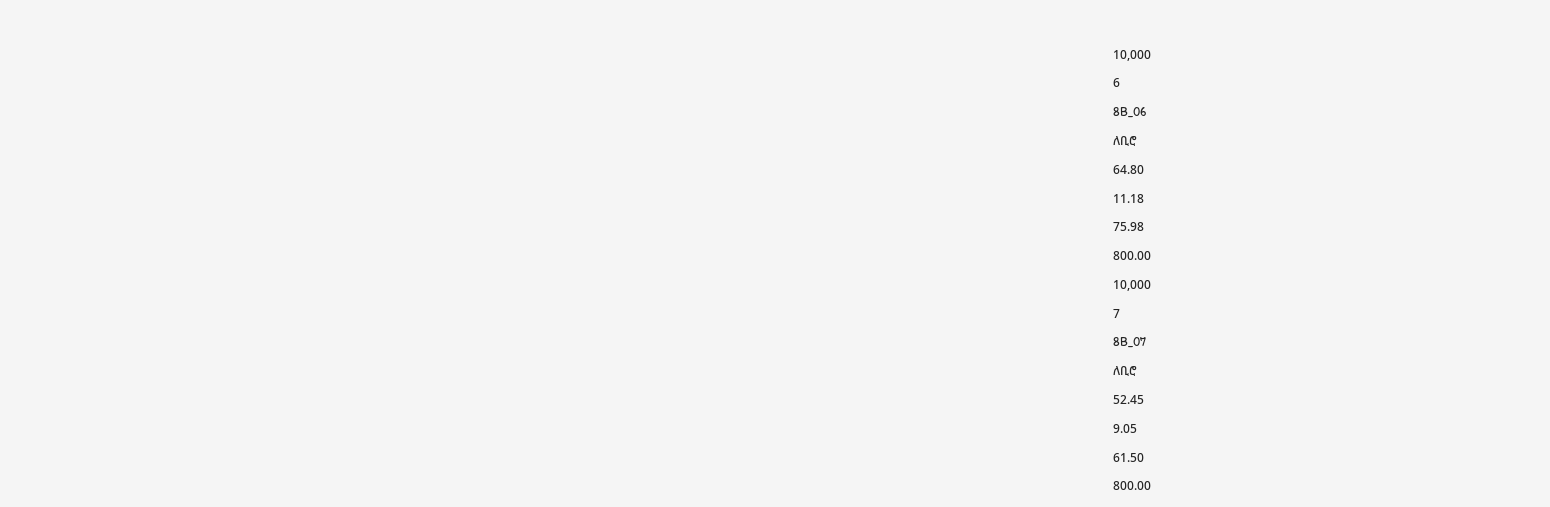10,000

6

8B_06

ለቢሮ

64.80

11.18

75.98

800.00

10,000

7

8B_07

ለቢሮ

52.45

9.05

61.50

800.00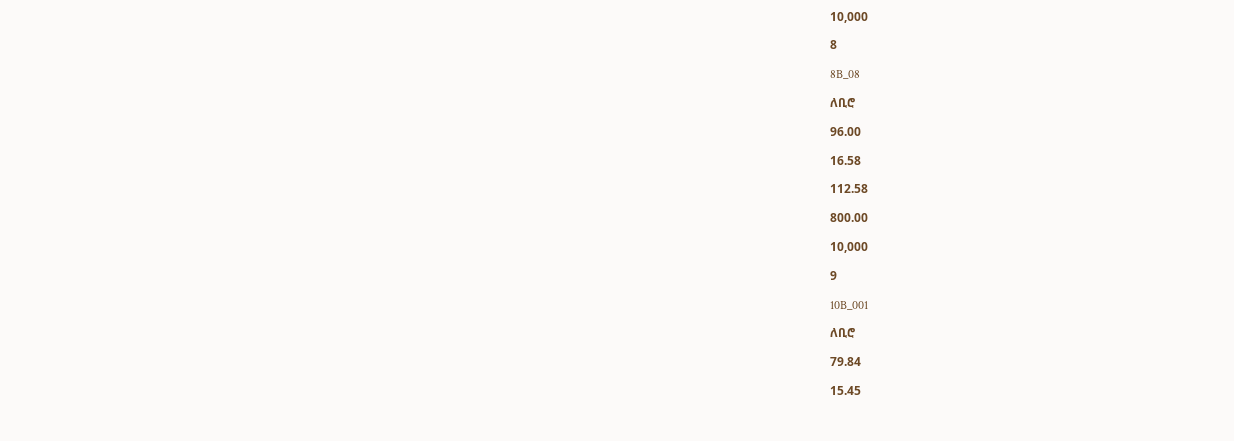10,000

8

8B_08

ለቢሮ

96.00

16.58

112.58

800.00

10,000

9

10B_001

ለቢሮ

79.84

15.45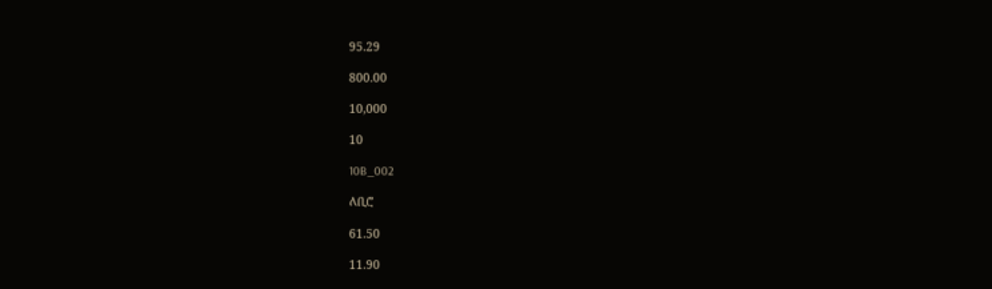95.29

800.00

10,000

10

10B_002

ለቢሮ

61.50

11.90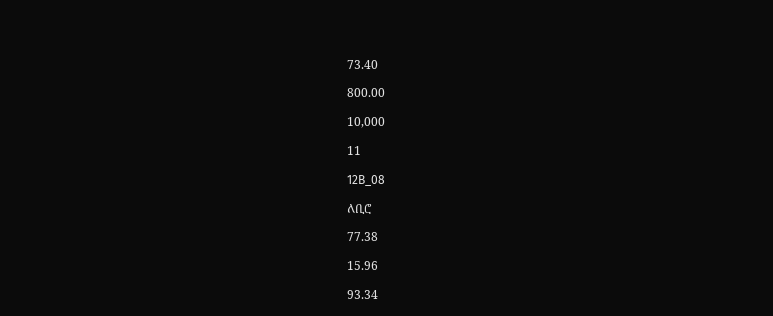73.40

800.00

10,000

11

12B_08

ለቢሮ

77.38

15.96

93.34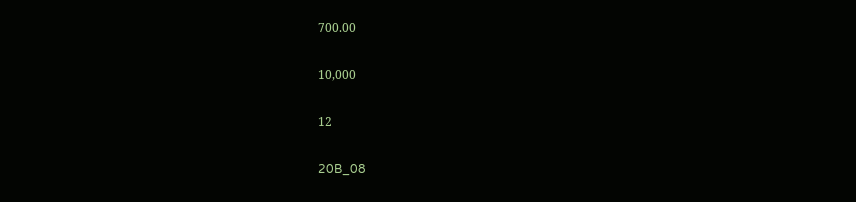700.00

10,000

12

20B_08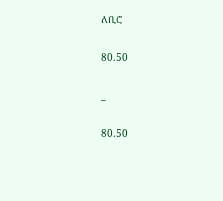ለቢሮ

80.50

_

80.50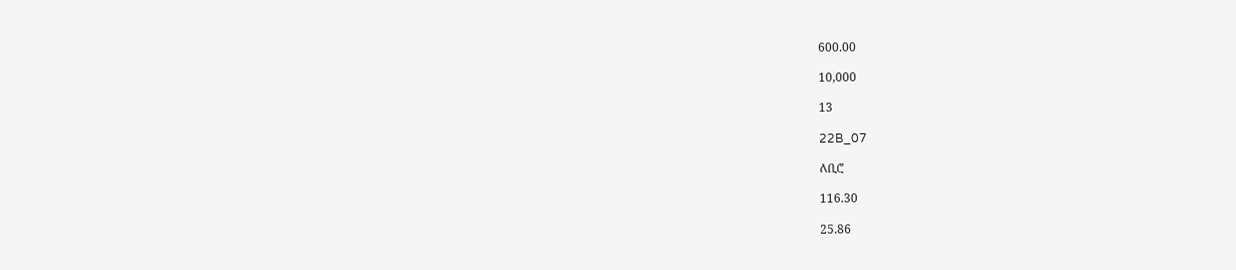600.00

10,000

13

22B_07

ለቢሮ

116.30

25.86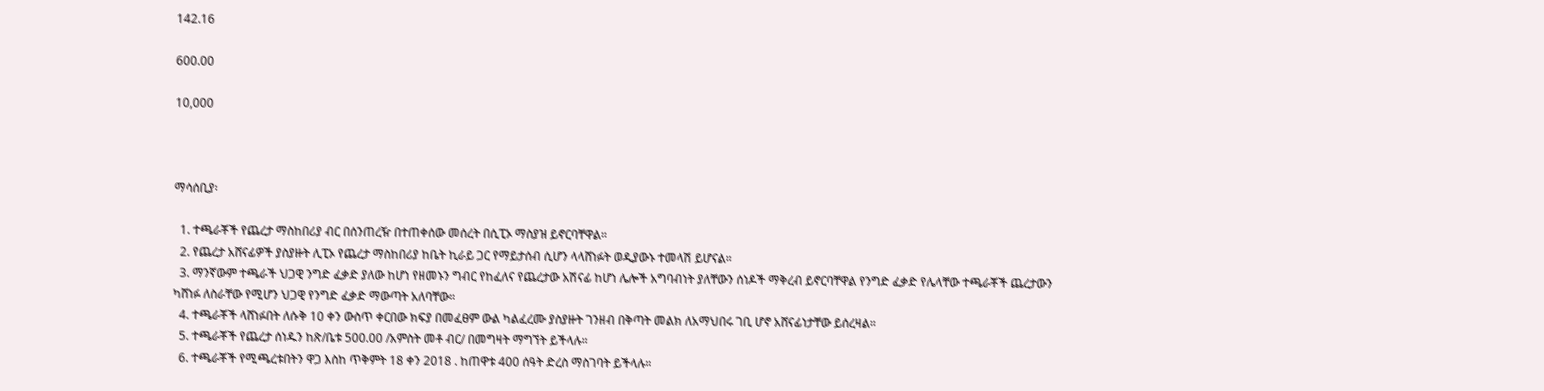142.16

600.00

10,000



ማሳሰቢያ፡

  1. ተጫራቾች የጨረታ ማስከበሪያ ብር በሰንጠረዥ በተጠቀሰው መሰረት በሲፒኦ ማስያዝ ይኖርባቸዋል።
  2. የጨረታ አሸናፊዎች ያስያዙት ሊፒኦ የጨረታ ማስከበሪያ ከቤት ኪራይ ጋር የማይታሰብ ሲሆን ላላሸነፉት ወዲያውኑ ተመላሽ ይሆናል።
  3. ማንኛውም ተጫራች ህጋዊ ንግድ ፈቃድ ያለው ከሆነ የዘመኑን ግብር የከፈለና የጨረታው አሽናፊ ከሆነ ሌሎች አግባብነት ያለቸውን ሰነዶች ማቅረብ ይኖርባቸዋል የንግድ ፈቃድ የሌላቸው ተጫራቾች ጨረታውን ካሸነፉ ለስራቸው የሚሆን ህጋዊ የንግድ ፈቃድ ማውጣት አለባቸው።
  4. ተጫራቾች ላሸነፉበት ለሱቅ 10 ቀን ውስጥ ቀርበው ክፍያ በመፈፀም ውል ካልፈረሙ ያስያዙት ገንዘብ በቅጣት መልክ ለአማህበሩ ገቢ ሆኖ አሸናፊነታቸው ይሰረዛል።
  5. ተጫራቾች የጨረታ ሰነዱን ከጽ/ቤቱ 500.00 /አምስት መቶ ብር/ በመግዛት ማግኘት ይችላሉ።
  6. ተጫራቾች የሚጫረቱበትን ዋጋ እስከ ጥቅምት 18 ቀን 2018 . ከጠዋቱ 400 ሰዓት ድረስ ማስገባት ይችላሉ።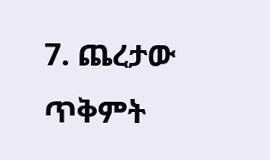7. ጨረታው ጥቅምት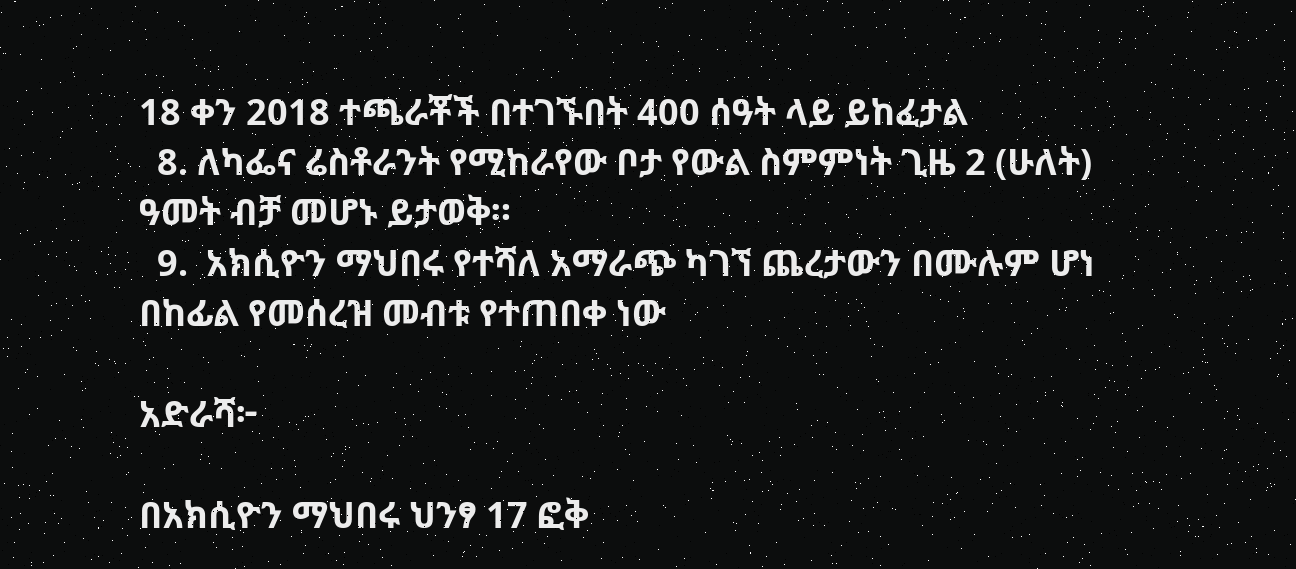18 ቀን 2018 ተጫራቾች በተገኙበት 400 ሰዓት ላይ ይከፈታል
  8. ለካፌና ሬስቶራንት የሚከራየው ቦታ የውል ስምምነት ጊዜ 2 (ሁለት) ዓመት ብቻ መሆኑ ይታወቅ።
  9.  አክሲዮን ማህበሩ የተሻለ አማራጭ ካገኘ ጨረታውን በሙሉም ሆነ በከፊል የመሰረዝ መብቱ የተጠበቀ ነው

አድራሻ፦

በአክሲዮን ማህበሩ ህንፃ 17 ፎቅ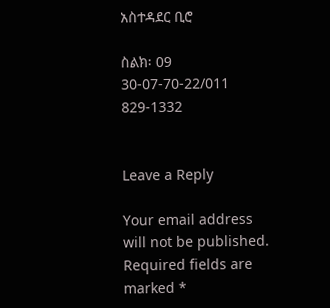አስተዳደር ቢሮ

ስልክ፡ 09 30-07-70-22/011 829-1332


Leave a Reply

Your email address will not be published. Required fields are marked *